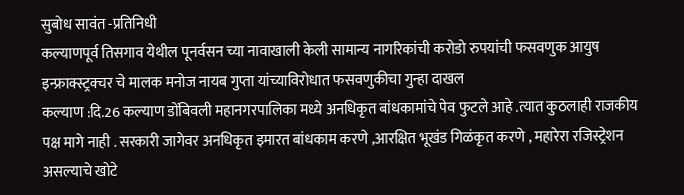सुबोध सावंत -प्रतिनिधी
कल्याणपूर्व तिसगाव येथील पूनर्वसन च्या नावाखाली केली सामान्य नागरिकांची करोडो रुपयांची फसवणुक आयुष इन्फ्राक्स्ट्रक्चर चे मालक मनोज नायब गुप्ता यांच्याविरोधात फसवणुकीचा गुन्हा दाखल
कल्याण :दि.26 कल्याण डोंबिवली महानगरपालिका मध्ये अनधिकृत बांधकामांचे पेव फुटले आहे .त्यात कुठलाही राजकीय पक्ष मागे नाही . सरकारी जागेवर अनधिकृत इमारत बांधकाम करणे ,आरक्षित भूखंड गिळंकृत करणे , महारेरा रजिस्ट्रेशन असल्याचे खोटे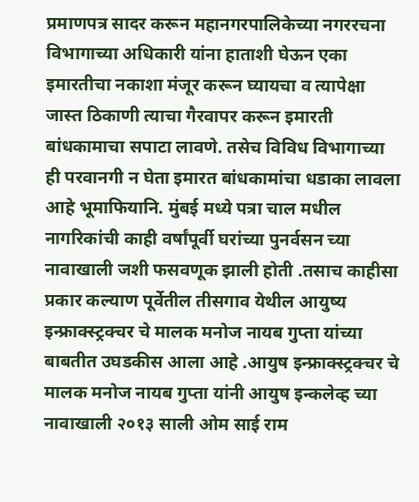प्रमाणपत्र सादर करून महानगरपालिकेच्या नगररचना विभागाच्या अधिकारी यांना हाताशी घेऊन एका इमारतीचा नकाशा मंजूर करून घ्यायचा व त्यापेक्षा जास्त ठिकाणी त्याचा गैरवापर करून इमारती बांधकामाचा सपाटा लावणे. तसेच विविध विभागाच्या ही परवानगी न घेता इमारत बांधकामांचा धडाका लावला आहे भूमाफियानि. मुंबई मध्ये पत्रा चाल मधील नागरिकांची काही वर्षांपूर्वी घरांच्या पुनर्वसन च्या नावाखाली जशी फसवणूक झाली होती .तसाच काहीसा प्रकार कल्याण पूर्वेतील तीसगाव येथील आयुष्य इन्फ्राक्स्ट्रक्चर चे मालक मनोज नायब गुप्ता यांच्या बाबतीत उघडकीस आला आहे .आयुष इन्फ्राक्स्ट्रक्चर चे मालक मनोज नायब गुप्ता यांनी आयुष इन्कलेव्ह च्या नावाखाली २०१३ साली ओम साई राम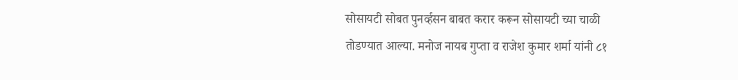सोसायटी सोबत पुनर्व्हसन बाबत करार करून सोसायटी च्या चाळी तोडण्यात आल्या. मनोज नायब गुप्ता व राजेश कुमार शर्मा यांनी ८१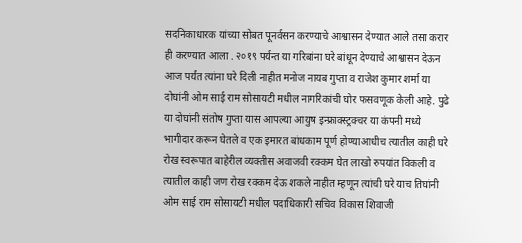सदनिकाधारक यांच्या सोबत पूनर्वसन करण्याचे आश्वासन देण्यात आले तसा करार ही करण्यात आला . २०१९ पर्यन्त या गरिबांना घरे बांधून देण्याचे आश्वासन देऊन आज पर्यंत त्यांना घरे दिली नाहीत मनोज नायब गुप्ता व राजेश कुमार शर्मा या दोघांनी ओम साई राम सोसायटी मधील नागरिकांची घोर फसवणूक केली आहे. पुढे या दोघांनी संतोष गुप्ता यास आपल्या आयुष इन्फ्राक्स्ट्रक्चर या कंपनी मध्ये भागीदार करून घेतले व एक इमारत बांधकाम पूर्ण होण्याआधीच त्यातील काही घरे रोख स्वरूपात बाहेरील व्यक्तीस अवाजवी रक्कम घेत लाखो रुपयांत विकली व त्यातील काही जण रोख रक्कम देऊ शकले नाहीत म्हणून त्यांची घरे याच तिघांनी ओम साई राम सोसायटी मधील पदाधिकारी सचिव विकास शिवाजी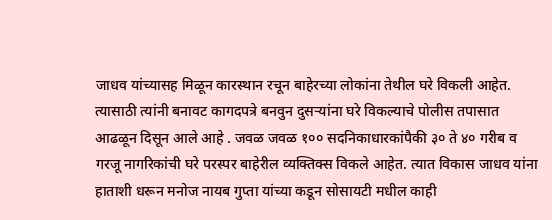जाधव यांच्यासह मिळून कारस्थान रचून बाहेरच्या लोकांना तेथील घरे विकली आहेत. त्यासाठी त्यांनी बनावट कागदपत्रे बनवुन दुसऱ्यांना घरे विकल्याचे पोलीस तपासात आढळून दिसून आले आहे . जवळ जवळ १०० सदनिकाधारकांपैकी ३० ते ४० गरीब व गरजू नागरिकांची घरे परस्पर बाहेरील व्यक्तिक्स विकले आहेत. त्यात विकास जाधव यांना हाताशी धरून मनोज नायब गुप्ता यांच्या कडून सोसायटी मधील काही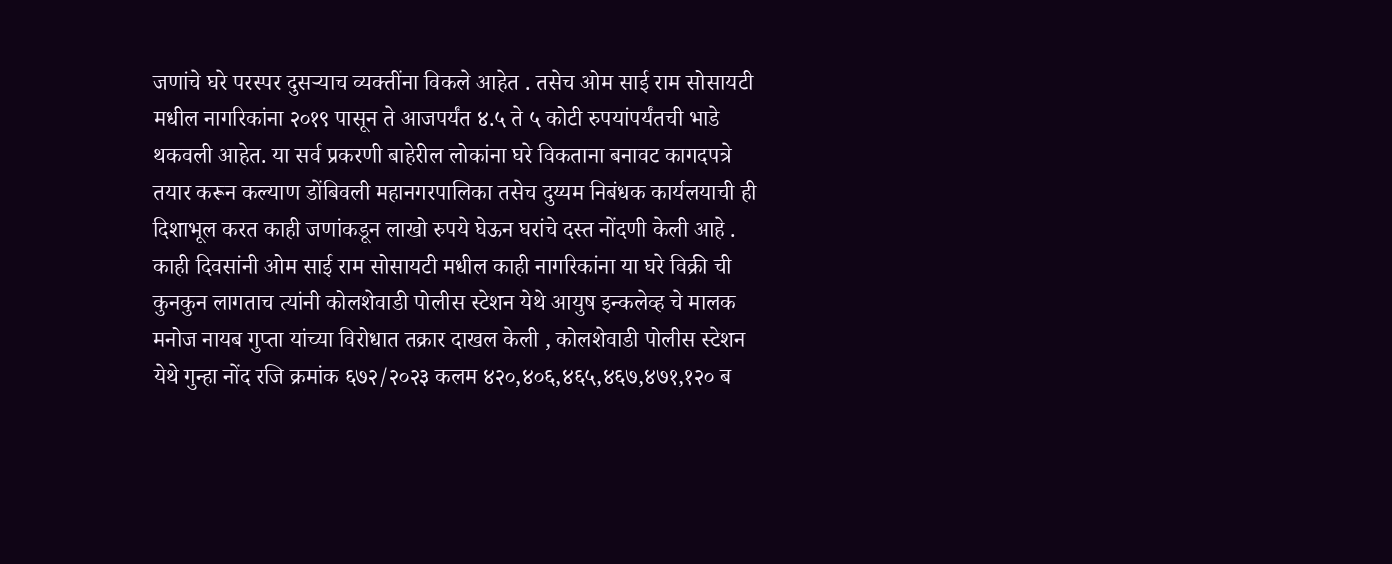जणांचे घरे परस्पर दुसऱ्याच व्यक्तींना विकले आहेत . तसेच ओम साई राम सोसायटी मधील नागरिकांना २०१९ पासून ते आजपर्यंत ४.५ ते ५ कोटी रुपयांपर्यंतची भाडे थकवली आहेत. या सर्व प्रकरणी बाहेरील लोकांना घरे विकताना बनावट कागदपत्रे तयार करून कल्याण डोंबिवली महानगरपालिका तसेच दुय्यम निबंधक कार्यलयाची ही दिशाभूल करत काही जणांकडून लाखो रुपये घेऊन घरांचे दस्त नोंदणी केली आहे . काही दिवसांनी ओम साई राम सोसायटी मधील काही नागरिकांना या घरे विक्री ची कुनकुन लागताच त्यांनी कोलशेवाडी पोलीस स्टेशन येथे आयुष इन्कलेव्ह चे मालक मनोज नायब गुप्ता यांच्या विरोधात तक्रार दाखल केली , कोलशेवाडी पोलीस स्टेशन येथे गुन्हा नोंद रजि क्रमांक ६७२/२०२३ कलम ४२०,४०६,४६५,४६७,४७१,१२० ब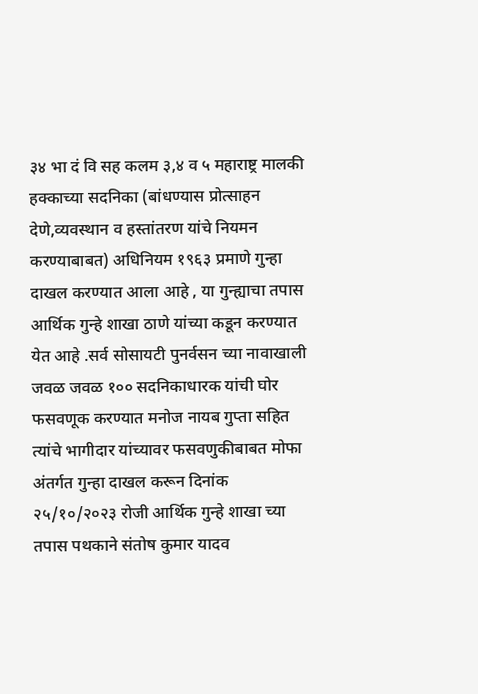३४ भा दं वि सह कलम ३,४ व ५ महाराष्ट्र मालकी हक्काच्या सदनिका (बांधण्यास प्रोत्साहन देणे,व्यवस्थान व हस्तांतरण यांचे नियमन करण्याबाबत) अधिनियम १९६३ प्रमाणे गुन्हा दाखल करण्यात आला आहे , या गुन्ह्याचा तपास आर्थिक गुन्हे शाखा ठाणे यांच्या कडून करण्यात येत आहे .सर्व सोसायटी पुनर्वसन च्या नावाखाली जवळ जवळ १०० सदनिकाधारक यांची घोर फसवणूक करण्यात मनोज नायब गुप्ता सहित त्यांचे भागीदार यांच्यावर फसवणुकीबाबत मोफा अंतर्गत गुन्हा दाखल करून दिनांक २५/१०/२०२३ रोजी आर्थिक गुन्हे शाखा च्या तपास पथकाने संतोष कुमार यादव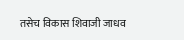तसेच विकास शिवाजी जाधव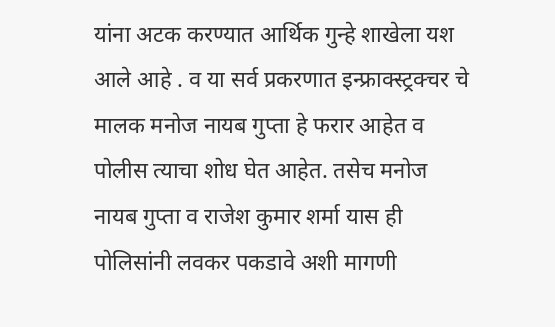यांना अटक करण्यात आर्थिक गुन्हे शाखेला यश आले आहे . व या सर्व प्रकरणात इन्फ्राक्स्ट्रक्चर चे मालक मनोज नायब गुप्ता हे फरार आहेत व पोलीस त्याचा शोध घेत आहेत. तसेच मनोज नायब गुप्ता व राजेश कुमार शर्मा यास ही पोलिसांनी लवकर पकडावे अशी मागणी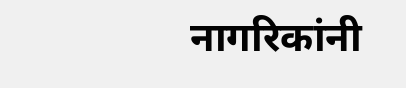नागरिकांनी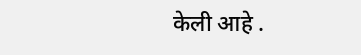केली आहे .